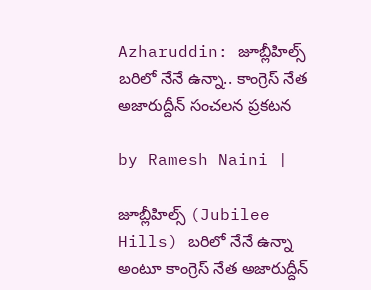Azharuddin: జూబ్లీహిల్స్ బరిలో నేనే ఉన్నా.. కాంగ్రెస్ నేత అజారుద్దీన్ సంచలన ప్రకటన

by Ramesh Naini |

జూబ్లీహిల్స్ (Jubilee Hills) బరిలో నేనే ఉన్నా అంటూ కాంగ్రెస్ నేత అజారుద్దీన్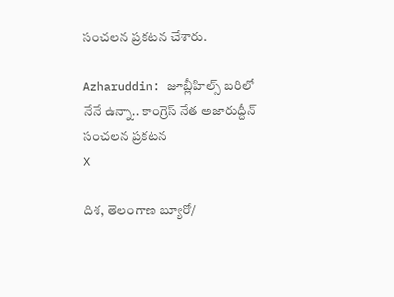సంచలన ప్రకటన చేశారు.

Azharuddin: జూబ్లీహిల్స్ బరిలో నేనే ఉన్నా.. కాంగ్రెస్ నేత అజారుద్దీన్ సంచలన ప్రకటన
X

దిశ, తెలంగాణ బ్యూరో/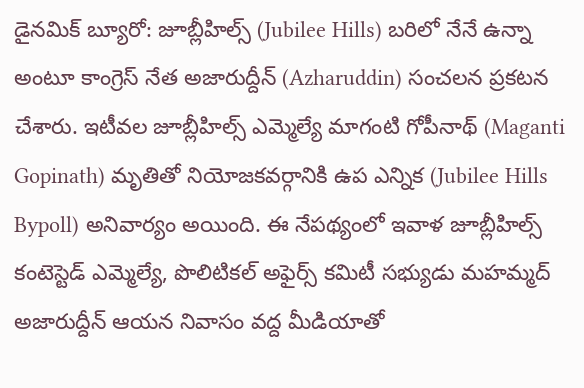డైనమిక్ బ్యూరో: జూబ్లీహిల్స్ (Jubilee Hills) బరిలో నేనే ఉన్నా అంటూ కాంగ్రెస్ నేత అజారుద్దీన్ (Azharuddin) సంచలన ప్రకటన చేశారు. ఇటీవల జూబ్లీహిల్స్ ఎమ్మెల్యే మాగంటి గోపీనాథ్ (Maganti Gopinath) మృతితో నియోజకవర్గానికి ఉప ఎన్నిక (Jubilee Hills Bypoll) అనివార్యం అయింది. ఈ నేపథ్యంలో ఇవాళ జూబ్లీహిల్స్ కంటెస్టెడ్ ఎమ్మెల్యే, పొలిటికల్ అఫైర్స్ కమిటీ సభ్యుడు మహమ్మద్ అజారుద్దీన్ ఆయన నివాసం వద్ద మీడియాతో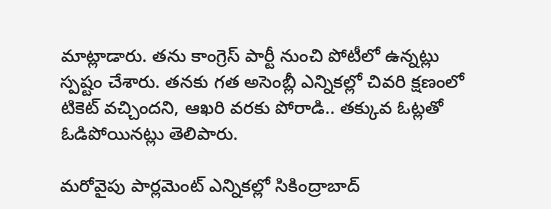మాట్లాడారు. తను కాంగ్రెస్ పార్టీ నుంచి పోటీలో ఉన్నట్లు స్పష్టం చేశారు. తనకు గత అసెంబ్లీ ఎన్నికల్లో చివరి క్షణంలో టికెట్ వచ్చిందని, ఆఖరి వరకు పోరాడి.. తక్కువ ఓట్లతో ఓడిపోయినట్లు తెలిపారు.

మరోవైపు పార్లమెంట్ ఎన్నికల్లో సికింద్రాబాద్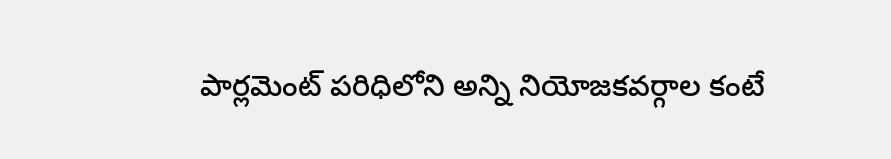పార్లమెంట్ పరిధిలోని అన్ని నియోజకవర్గాల కంటే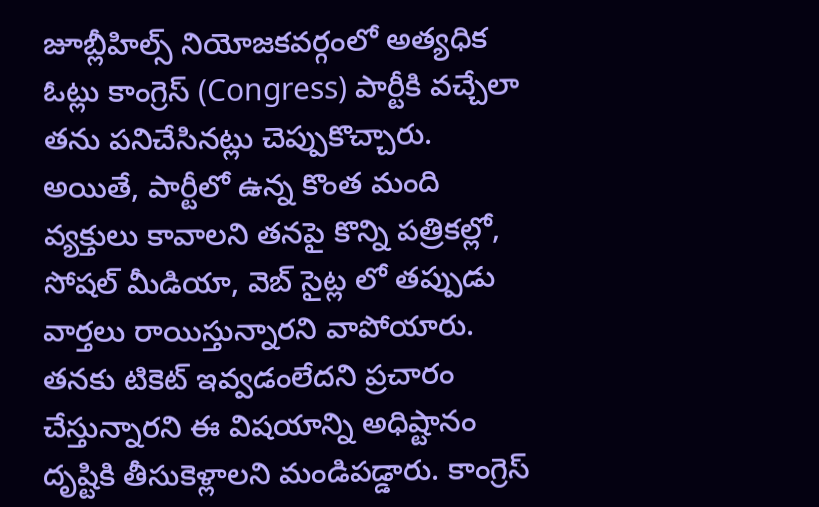జూబ్లీహిల్స్ నియోజకవర్గంలో అత్యధిక ఓట్లు కాంగ్రెస్ (Congress) పార్టీకి వచ్చేలా తను పనిచేసినట్లు చెప్పుకొచ్చారు. అయితే, పార్టీలో ఉన్న కొంత మంది వ్యక్తులు కావాలని తనపై కొన్ని పత్రికల్లో, సోషల్ మీడియా, వెబ్ సైట్ల లో తప్పుడు వార్తలు రాయిస్తున్నారని వాపోయారు. తనకు టికెట్ ఇవ్వడంలేదని ప్రచారం చేస్తున్నారని ఈ విషయాన్ని అధిష్టానం దృష్టికి తీసుకెళ్లాలని మండిపడ్డారు. కాంగ్రెస్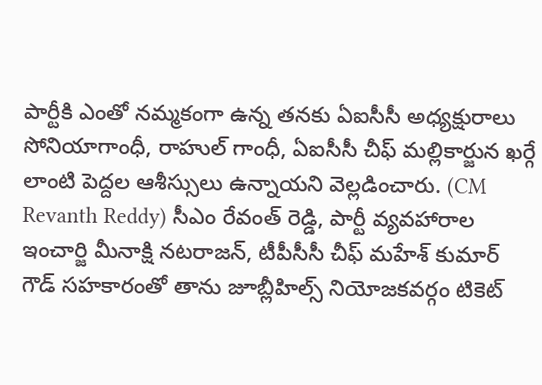పార్టీకి ఎంతో నమ్మకంగా ఉన్న తనకు ఏఐసీసీ అధ్యక్షురాలు సోనియాగాంధీ, రాహుల్ గాంధీ, ఏఐసీసీ చీఫ్ మల్లికార్జున ఖర్గే లాంటి పెద్దల ఆశీస్సులు ఉన్నాయని వెల్లడించారు. (CM Revanth Reddy) సీఎం రేవంత్ రెడ్డి, పార్టీ వ్యవహారాల ఇంచార్జి మీనాక్షి నటరాజన్, టీపీసీసీ చీఫ్ మహేశ్ కుమార్ గౌడ్ సహకారంతో తాను జూబ్లీహిల్స్ నియోజకవర్గం టికెట్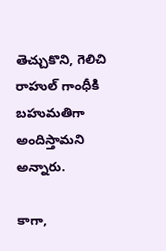తెచ్చుకొని, గెలిచి రాహుల్ గాంధీకి బహుమతిగా అందిస్తామని అన్నారు.

కాగా,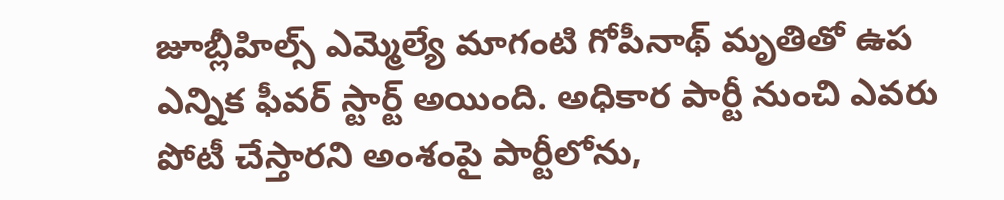జూబ్లీహిల్స్ ఎమ్మెల్యే మాగంటి గోపీనాథ్ మృతితో ఉప ఎన్నిక ఫీవర్ స్టార్ట్ అయింది. అధికార పార్టీ నుంచి ఎవరు పోటీ చేస్తారని అంశంపై పార్టీలోను,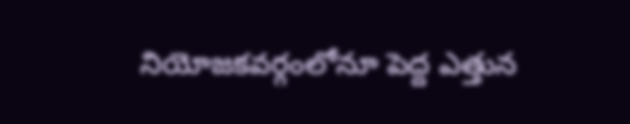నియోజకవర్గంలోనూ పెద్ద ఎత్తున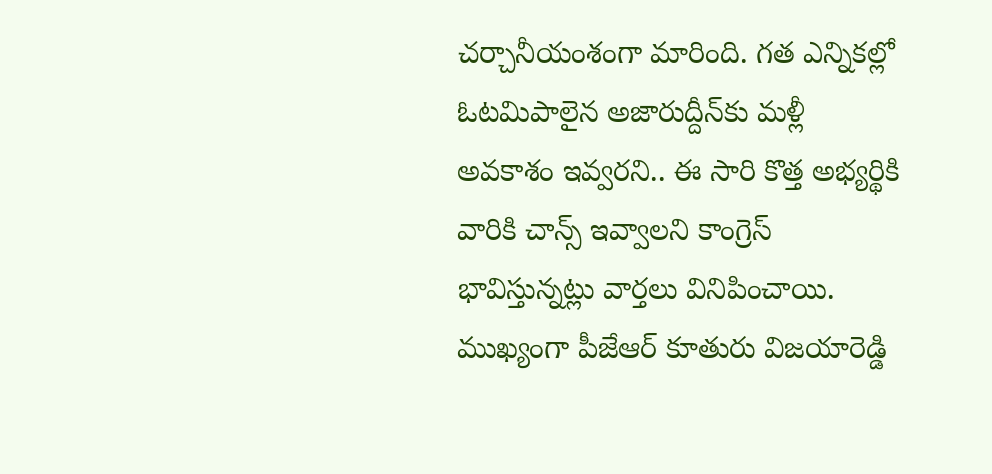చర్చానీయంశంగా మారింది. గత ఎన్నికల్లో ఓటమిపాలైన అజారుద్దీన్‌కు మళ్లీ అవకాశం ఇవ్వరని.. ఈ సారి కొత్త అభ్యర్థికి వారికి చాన్స్ ఇవ్వాలని కాంగ్రెస్ భావిస్తున్నట్లు వార్తలు వినిపించాయి. ముఖ్యంగా పీజేఆర్ కూతురు విజయారెడ్డి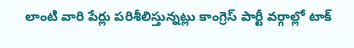లాంటి వారి పేర్లు పరిశీలిస్తున్నట్లు కాంగ్రెస్ పార్టీ వర్గాల్లో టాక్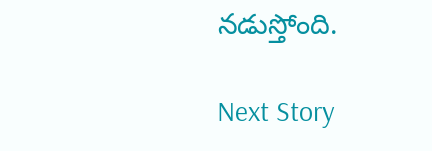నడుస్తోంది.

Next Story